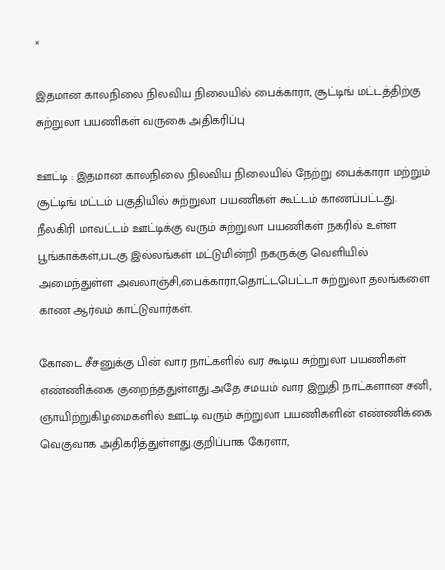×

இதமான காலநிலை நிலவிய நிலையில் பைக்காரா, சூட்டிங் மட்டத்திற்கு சுற்றுலா பயணிகள் வருகை அதிகரிப்பு

ஊட்டி : இதமான காலநிலை நிலவிய நிலையில் நேற்று பைக்காரா மற்றும் சூட்டிங் மட்டம் பகுதியில் சுற்றுலா பயணிகள் கூட்டம் காணப்பட்டது. நீலகிரி மாவட்டம் ஊட்டிக்கு வரும் சுற்றுலா பயணிகள் நகரில் உள்ள பூங்காக்கள்,படகு இல்லங்கள் மட்டுமின்றி நகருக்கு வெளியில் அமைந்துள்ள அவலாஞ்சி,பைக்காரா,தொட்டபெட்டா சுற்றுலா தலங்களை காண ஆர்வம் காட்டுவார்கள்.

கோடை சீசனுக்கு பின் வார நாட்களில் வர கூடிய சுற்றுலா பயணிகள் எண்ணிக்கை குறைந்ததுள்ளது.அதே சமயம் வார இறுதி நாட்களான சனி, ஞாயிற்றுகிழமைகளில் ஊட்டி வரும் சுற்றுலா பயணிகளின் எண்ணிக்கை வெகுவாக அதிகரித்துள்ளது.குறிப்பாக கேரளா,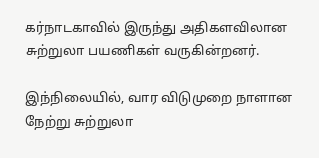கர்நாடகாவில் இருந்து அதிகளவிலான சுற்றுலா பயணிகள் வருகின்றனர்.

இந்நிலையில், வார விடுமுறை நாளான நேற்று சுற்றுலா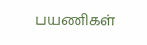பயணிகள்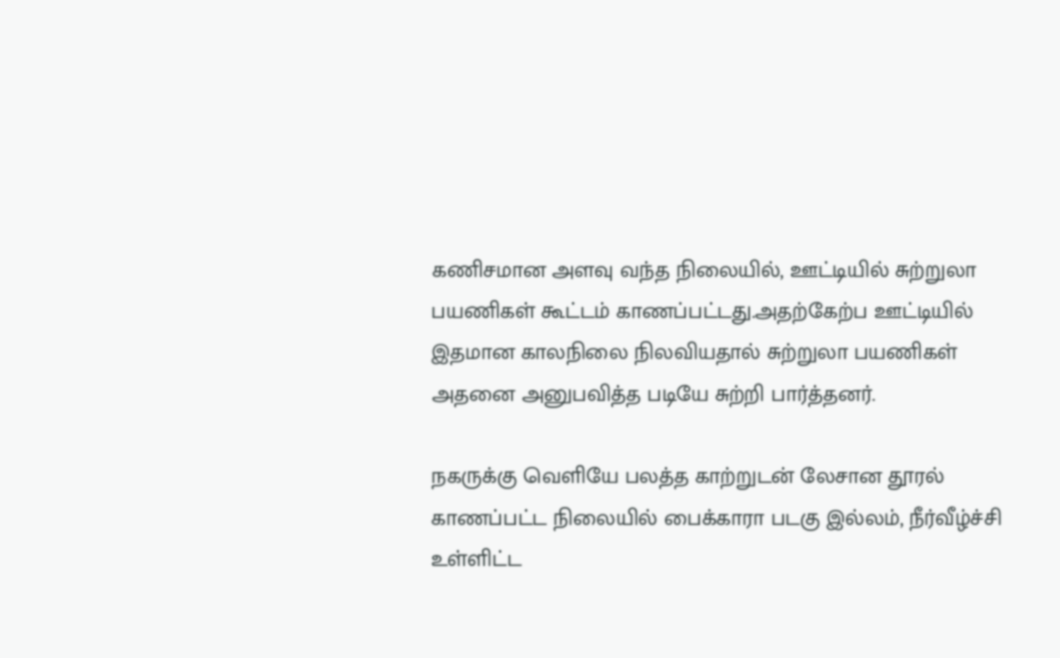கணிசமான அளவு வந்த நிலையில், ஊட்டியில் சுற்றுலா பயணிகள் கூட்டம் காணப்பட்டது.அதற்கேற்ப ஊட்டியில் இதமான காலநிலை நிலவியதால் சுற்றுலா பயணிகள் அதனை அனுபவித்த படியே சுற்றி பார்த்தனர்.

நகருக்கு வெளியே பலத்த காற்றுடன் லேசான தூரல் காணப்பட்ட நிலையில் பைக்காரா படகு இல்லம், நீர்வீழ்ச்சி உள்ளிட்ட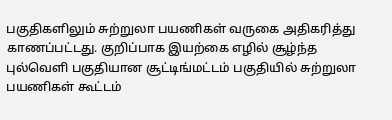பகுதிகளிலும் சுற்றுலா பயணிகள் வருகை அதிகரித்து காணப்பட்டது. குறிப்பாக இயற்கை எழில் சூழ்ந்த புல்வெளி பகுதியான சூட்டிங்மட்டம் பகுதியில் சுற்றுலா பயணிகள் கூட்டம்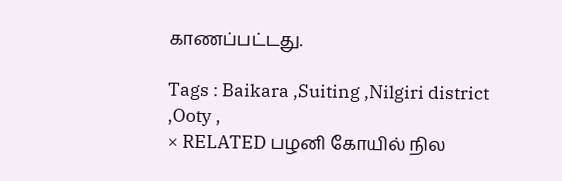காணப்பட்டது.

Tags : Baikara ,Suiting ,Nilgiri district ,Ooty ,
× RELATED பழனி கோயில் நில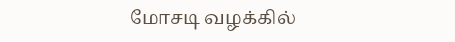மோசடி வழக்கில்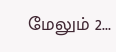மேலும் 2...